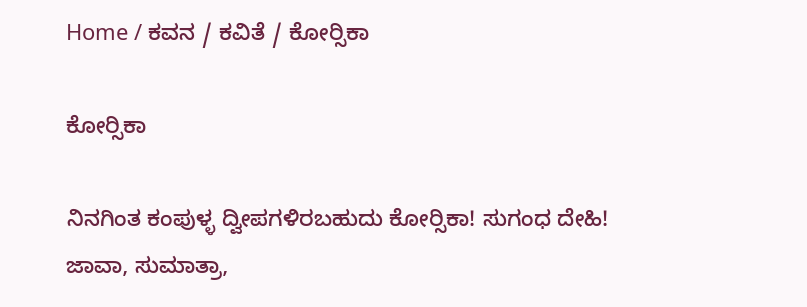Home / ಕವನ / ಕವಿತೆ / ಕೋರ್‍ಸಿಕಾ

ಕೋರ್‍ಸಿಕಾ

ನಿನಗಿಂತ ಕಂಪುಳ್ಳ ದ್ವೀಪಗಳಿರಬಹುದು ಕೋರ್‍ಸಿಕಾ! ಸುಗಂಧ ದೇಹಿ!
ಜಾವಾ, ಸುಮಾತ್ರಾ,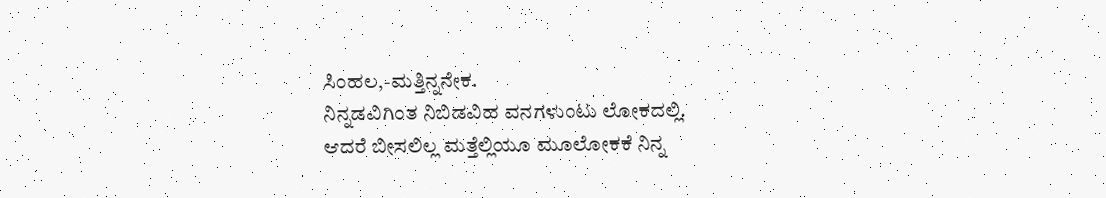ಸಿಂಹಲ,-ಮತ್ತಿನ್ನನೇಕ.
ನಿನ್ನಡವಿಗಿಂತ ನಿಬಿಡವಿಹ ವನಗಳುಂಟು ಲೋಕದಲ್ಲಿ.
ಆದರೆ ಬೀಸಲಿಲ್ಲ ಮತ್ತೆಲ್ಲಿಯೂ ಮೂಲೋಕಕೆ ನಿನ್ನ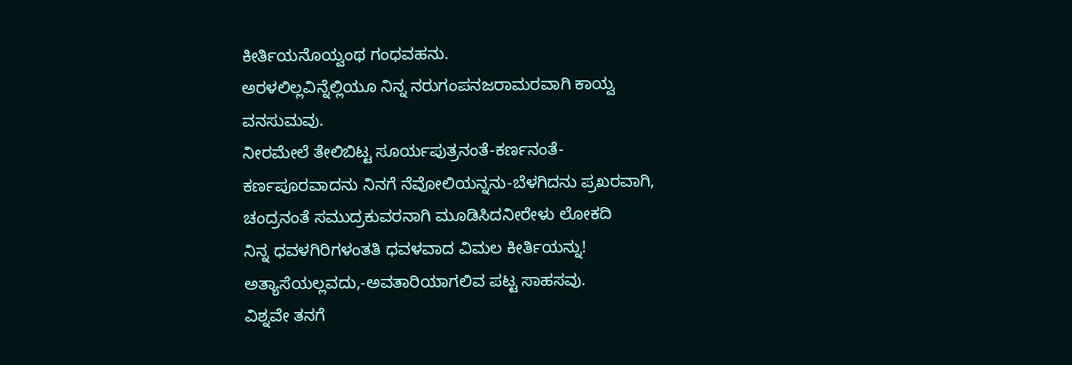ಕೀರ್ತಿಯನೊಯ್ವಂಥ ಗಂಧವಹನು.
ಅರಳಲಿಲ್ಲವಿನ್ನೆಲ್ಲಿಯೂ ನಿನ್ನ ನರುಗಂಪನಜರಾಮರವಾಗಿ ಕಾಯ್ವ
ವನಸುಮವು.
ನೀರಮೇಲೆ ತೇಲಿಬಿಟ್ಟ ಸೂರ್ಯಪುತ್ರನಂತೆ-ಕರ್ಣನಂತೆ-
ಕರ್ಣಪೂರವಾದನು ನಿನಗೆ ನೆವೋಲಿಯನ್ನನು-ಬೆಳಗಿದನು ಪ್ರಖರವಾಗಿ,
ಚಂದ್ರನಂತೆ ಸಮುದ್ರಕುವರನಾಗಿ ಮೂಡಿಸಿದನೀರೇಳು ಲೋಕದಿ
ನಿನ್ನ ಧವಳಗಿರಿಗಳಂತತಿ ಧವಳವಾದ ವಿಮಲ ಕೀರ್ತಿಯನ್ನು!
ಅತ್ಯಾಸೆಯಲ್ಲವದು,-ಅವತಾರಿಯಾಗಲಿವ ಪಟ್ಟ ಸಾಹಸವು.
ವಿಶ್ನವೇ ತನಗೆ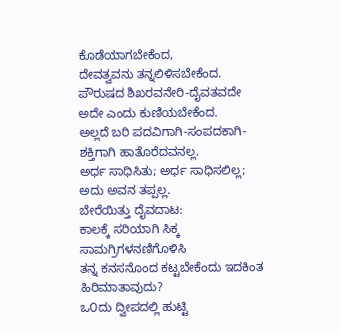ಕೊಡೆಯಾಗಬೇಕೆಂದ,
ದೇವತ್ವವನು ತನ್ನಲಿಳಿಸಬೇಕೆಂದ.
ಪೌರುಷದ ಶಿಖರವನೇರಿ-ದೈವತವದೇ ಅದೇ ಎಂದು ಕುಣಿಯಬೇಕೆಂದ.
ಅಲ್ಲದೆ ಬರಿ ಪದವಿಗಾಗಿ-ಸಂಪದಕಾಗಿ-ಶಕ್ತಿಗಾಗಿ ಹಾತೊರೆದವನಲ್ಲ.
ಅರ್ಧ ಸಾಧಿಸಿತು; ಅರ್ಧ ಸಾಧಿಸಲಿಲ್ಲ; ಅದು ಅವನ ತಪ್ಪಲ್ಲ.
ಬೇರೆಯಿತ್ತು ದೈವದಾಟ:
ಕಾಲಕ್ಕೆ ಸರಿಯಾಗಿ ಸಿಕ್ಕ ಸಾಮಗ್ರಿಗಳನಣಿಗೊಳಿಸಿ
ತನ್ನ ಕನಸನೊಂದ ಕಟ್ಟಬೇಕೆಂದು ಇದಕಿಂತ ಹಿರಿಮಾತಾವುದು?
ಒ೦ದು ದ್ವೀಪದಲ್ಲಿ ಹುಟ್ಟಿ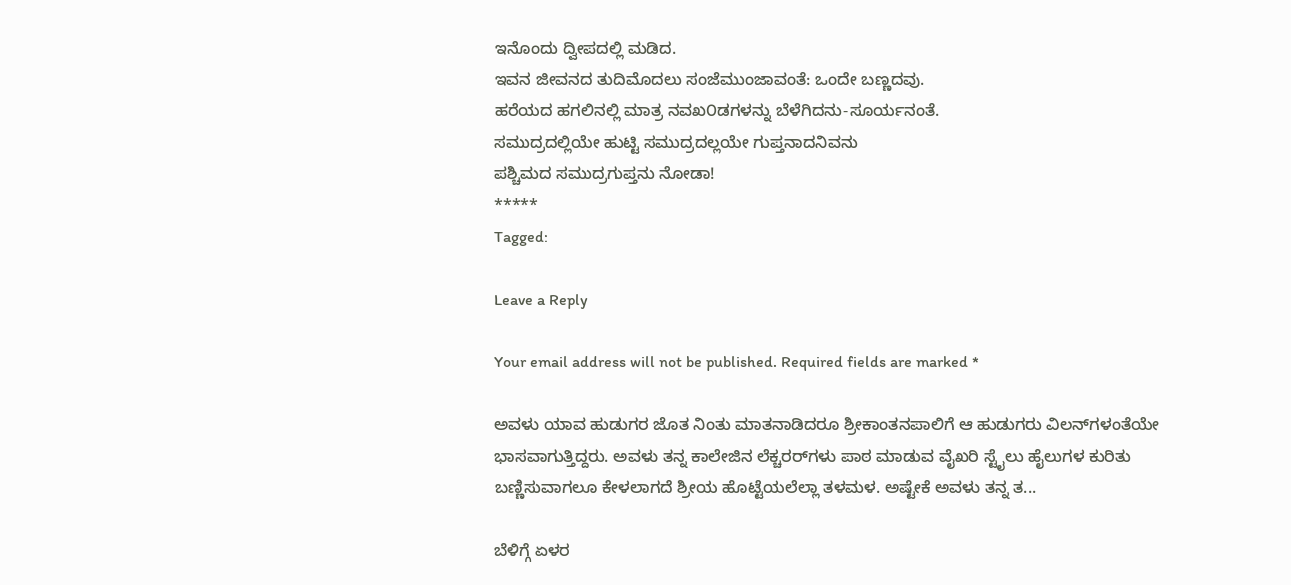ಇನೊಂದು ದ್ವೀಪದಲ್ಲಿ ಮಡಿದ.
ಇವನ ಜೀವನದ ತುದಿಮೊದಲು ಸಂಜೆಮುಂಜಾವಂತೆ: ಒಂದೇ ಬಣ್ಣದವು.
ಹರೆಯದ ಹಗಲಿನಲ್ಲಿ ಮಾತ್ರ ನವಖ೦ಡಗಳನ್ನು ಬೆಳೆಗಿದನು-ಸೂರ್ಯನಂತೆ.
ಸಮುದ್ರದಲ್ಲಿಯೇ ಹುಟ್ಟಿ ಸಮುದ್ರದಲ್ಲಯೇ ಗುಪ್ತನಾದನಿವನು
ಪಶ್ಚಿಮದ ಸಮುದ್ರಗುಪ್ತನು ನೋಡಾ!
*****
Tagged:

Leave a Reply

Your email address will not be published. Required fields are marked *

ಅವಳು ಯಾವ ಹುಡುಗರ ಜೊತ ನಿಂತು ಮಾತನಾಡಿದರೂ ಶ್ರೀಕಾಂತನಪಾಲಿಗೆ ಆ ಹುಡುಗರು ವಿಲನ್‌ಗಳಂತೆಯೇ ಭಾಸವಾಗುತ್ತಿದ್ದರು. ಅವಳು ತನ್ನ ಕಾಲೇಜಿನ ಲೆಕ್ಚರರ್‌ಗಳು ಪಾಠ ಮಾಡುವ ವೈಖರಿ ಸ್ಟೈಲು ಹೈಲುಗಳ ಕುರಿತು ಬಣ್ಣಿಸುವಾಗಲೂ ಕೇಳಲಾಗದೆ ಶ್ರೀಯ ಹೊಟ್ಟೆಯಲೆಲ್ಲಾ ತಳಮಳ. ಅಷ್ಟೇಕೆ ಅವಳು ತನ್ನ ತ...

ಬೆಳಿಗ್ಗೆ ಏಳರ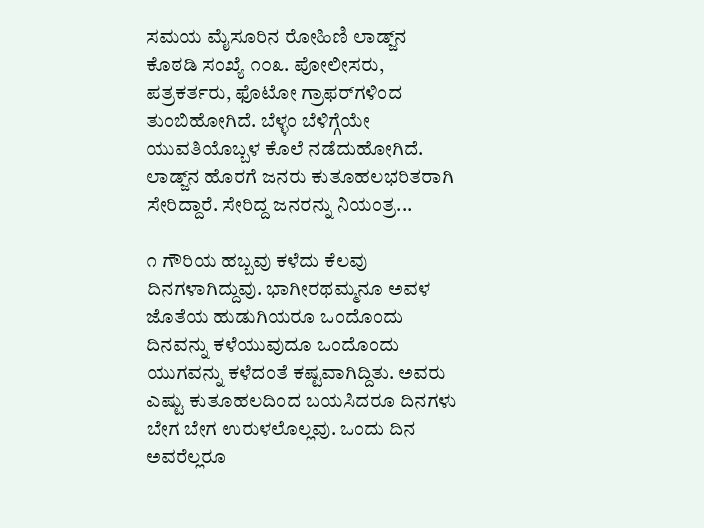ಸಮಯ ಮೈಸೂರಿನ ರೋಹಿಣಿ ಲಾಡ್ಜ್‌ನ ಕೊಠಡಿ ಸಂಖ್ಯೆ ೧೦೩. ಪೋಲೀಸರು, ಪತ್ರಕರ್ತರು, ಫೊಟೋ ಗ್ರಾಫರ್‌ಗಳಿಂದ ತುಂಬಿಹೋಗಿದೆ. ಬೆಳ್ಳಂ ಬೆಳಿಗ್ಗೆಯೇ ಯುವತಿಯೊಬ್ಬಳ ಕೊಲೆ ನಡೆದುಹೋಗಿದೆ. ಲಾಡ್ಜ್‌ನ ಹೊರಗೆ ಜನರು ಕುತೂಹಲಭರಿತರಾಗಿ ಸೇರಿದ್ದಾರೆ. ಸೇರಿದ್ದ ಜನರನ್ನು ನಿಯಂತ್ರ...

೧ ಗೌರಿಯ ಹಬ್ಬವು ಕಳೆದು ಕೆಲವು ದಿನಗಳಾಗಿದ್ದುವು. ಭಾಗೀರಥಮ್ಮನೂ ಅವಳ ಜೊತೆಯ ಹುಡುಗಿಯರೂ ಒಂದೊಂದು ದಿನವನ್ನು ಕಳೆಯುವುದೂ ಒಂದೊಂದು ಯುಗವನ್ನು ಕಳೆದಂತೆ ಕಷ್ಟವಾಗಿದ್ದಿತು. ಅವರು ಎಷ್ಟು ಕುತೂಹಲದಿಂದ ಬಯಸಿದರೂ ದಿನಗಳು ಬೇಗ ಬೇಗ ಉರುಳಲೊಲ್ಲವು. ಒಂದು ದಿನ ಅವರೆಲ್ಲರೂ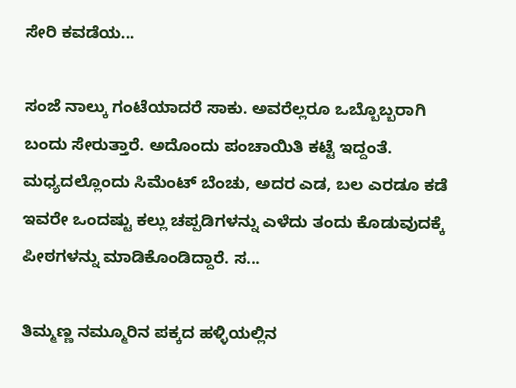ಸೇರಿ ಕವಡೆಯ...

ಸಂಜೆ ನಾಲ್ಕು ಗಂಟೆಯಾದರೆ ಸಾಕು. ಅವರೆಲ್ಲರೂ ಒಬ್ಬೊಬ್ಬರಾಗಿ ಬಂದು ಸೇರುತ್ತಾರೆ. ಅದೊಂದು ಪಂಚಾಯಿತಿ ಕಟ್ಟೆ ಇದ್ದಂತೆ. ಮಧ್ಯದಲ್ಲೊಂದು ಸಿಮೆಂಟ್ ಬೆಂಚು, ಅದರ ಎಡ, ಬಲ ಎರಡೂ ಕಡೆ ಇವರೇ ಒಂದಷ್ಟು ಕಲ್ಲು ಚಪ್ಪಡಿಗಳನ್ನು ಎಳೆದು ತಂದು ಕೊಡುವುದಕ್ಕೆ ಪೀಠಗಳನ್ನು ಮಾಡಿಕೊಂಡಿದ್ದಾರೆ. ಸ...

ತಿಮ್ಮಣ್ಣ ನಮ್ಮೂರಿನ ಪಕ್ಕದ ಹಳ್ಳಿಯಲ್ಲಿನ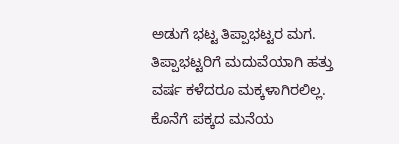ಅಡುಗೆ ಭಟ್ಟ ತಿಪ್ಪಾಭಟ್ಟರ ಮಗ. ತಿಪ್ಪಾಭಟ್ಟರಿಗೆ ಮದುವೆಯಾಗಿ ಹತ್ತು ವರ್ಷ ಕಳೆದರೂ ಮಕ್ಕಳಾಗಿರಲಿಲ್ಲ. ಕೊನೆಗೆ ಪಕ್ಕದ ಮನೆಯ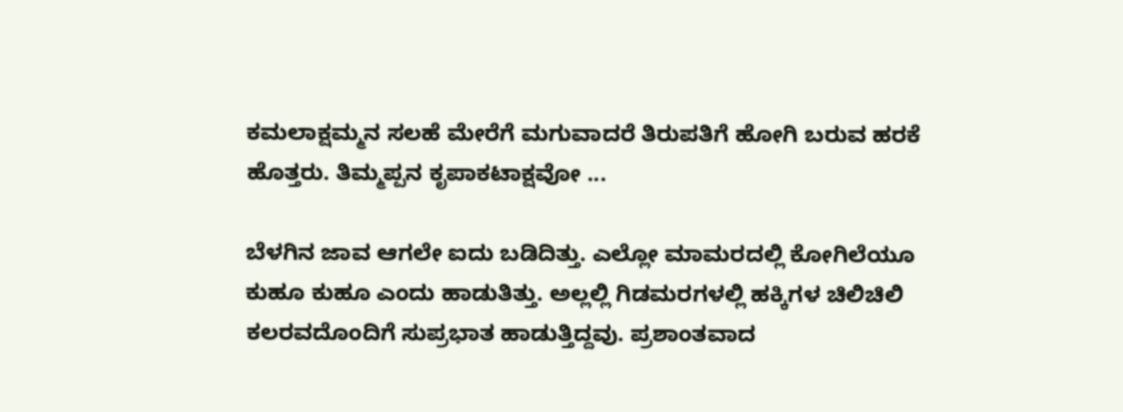ಕಮಲಾಕ್ಷಮ್ಮನ ಸಲಹೆ ಮೇರೆಗೆ ಮಗುವಾದರೆ ತಿರುಪತಿಗೆ ಹೋಗಿ ಬರುವ ಹರಕೆ ಹೊತ್ತರು. ತಿಮ್ಮಪ್ಪನ ಕೃಪಾಕಟಾಕ್ಷವೋ ...

ಬೆಳಗಿನ ಜಾವ ಆಗಲೇ ಐದು ಬಡಿದಿತ್ತು. ಎಲ್ಲೋ ಮಾಮರದಲ್ಲಿ ಕೋಗಿಲೆಯೂ ಕುಹೂ ಕುಹೂ ಎಂದು ಹಾಡುತಿತ್ತು. ಅಲ್ಲಲ್ಲಿ ಗಿಡಮರಗಳಲ್ಲಿ ಹಕ್ಕಿಗಳ ಚಿಲಿಚಿಲಿ ಕಲರವದೊಂದಿಗೆ ಸುಪ್ರಭಾತ ಹಾಡುತ್ತಿದ್ದವು. ಪ್ರಶಾಂತವಾದ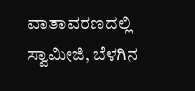ವಾತಾವರಣದಲ್ಲಿ ಸ್ವಾಮೀಜಿ, ಬೆಳಗಿನ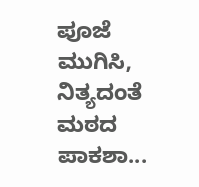ಪೂಜೆ ಮುಗಿಸಿ, ನಿತ್ಯದಂತೆ ಮಠದ ಪಾಕಶಾ...